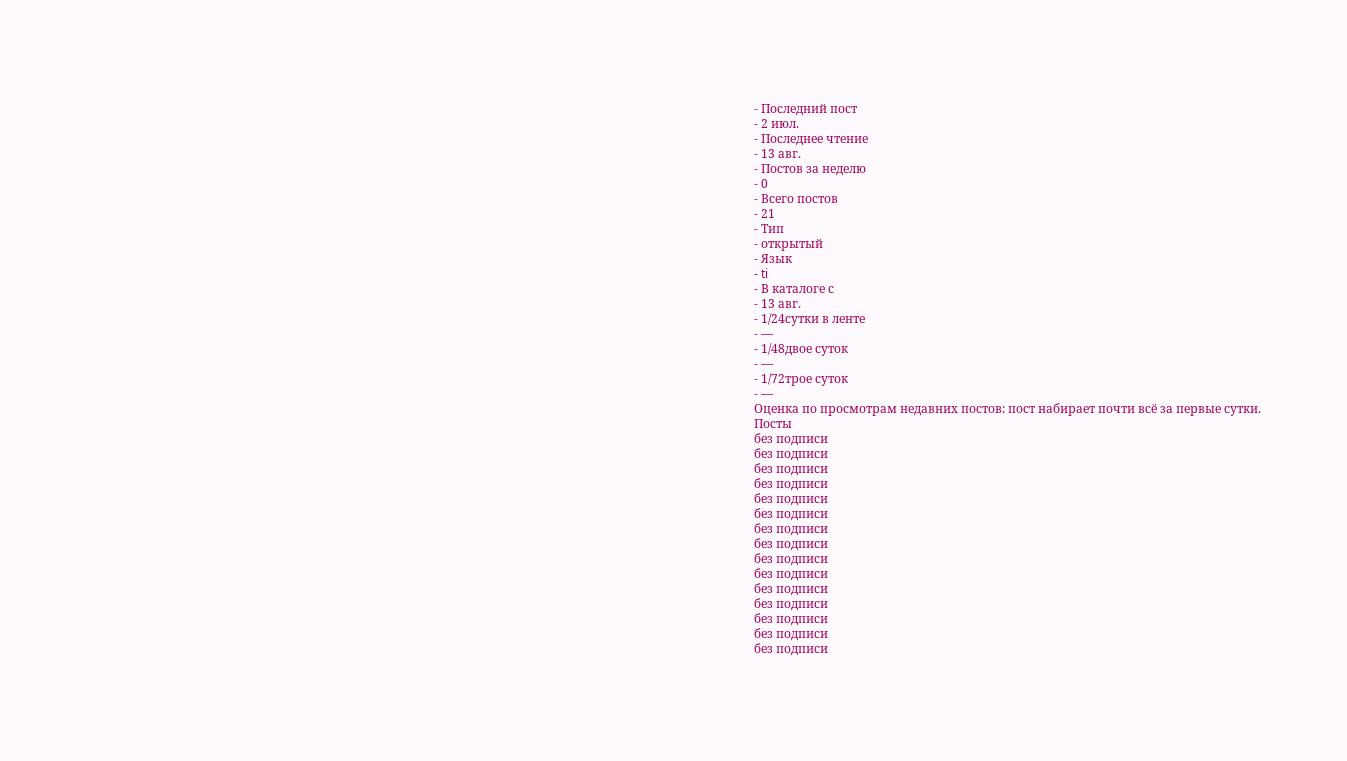- Последний пост
- 2 июл.
- Последнее чтение
- 13 авг.
- Постов за неделю
- 0
- Всего постов
- 21
- Тип
- открытый
- Язык
- ti
- В каталоге с
- 13 авг.
- 1/24сутки в ленте
- —
- 1/48двое суток
- —
- 1/72трое суток
- —
Оценка по просмотрам недавних постов: пост набирает почти всё за первые сутки.
Посты
без подписи
без подписи
без подписи
без подписи
без подписи
без подписи
без подписи
без подписи
без подписи
без подписи
без подписи
без подписи
без подписи
без подписи
без подписи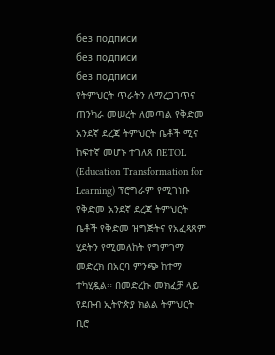без подписи
без подписи
без подписи
የትምህርት ጥራትን ለማረጋገጥና ጠንካራ መሠረት ለመጣል የቅድመ አንደኛ ደረጃ ትምህርት ቤቶች ሚና ከፍተኛ መሆኑ ተገለጸ በETOL (Education Transformation for Learning) ፕሮግራም የሚገነቡ የቅድመ አንደኛ ደረጃ ትምህርት ቤቶች የቅድመ ዝግጅትና የአፈጻጸም ሂደትን የሚመለከት የግምገማ መድረክ በአርባ ምንጭ ከተማ ተካሂዷል። በመድረኩ መክፈቻ ላይ የደቡብ ኢትዮጵያ ክልል ትምህርት ቢሮ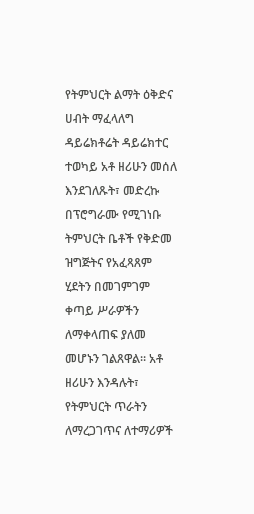የትምህርት ልማት ዕቅድና ሀብት ማፈላለግ ዳይሬክቶሬት ዳይሬክተር ተወካይ አቶ ዘሪሁን መሰለ እንደገለጹት፣ መድረኩ በፕሮግራሙ የሚገነቡ ትምህርት ቤቶች የቅድመ ዝግጅትና የአፈጻጸም ሂደትን በመገምገም ቀጣይ ሥራዎችን ለማቀላጠፍ ያለመ መሆኑን ገልጸዋል። አቶ ዘሪሁን እንዳሉት፣ የትምህርት ጥራትን ለማረጋገጥና ለተማሪዎች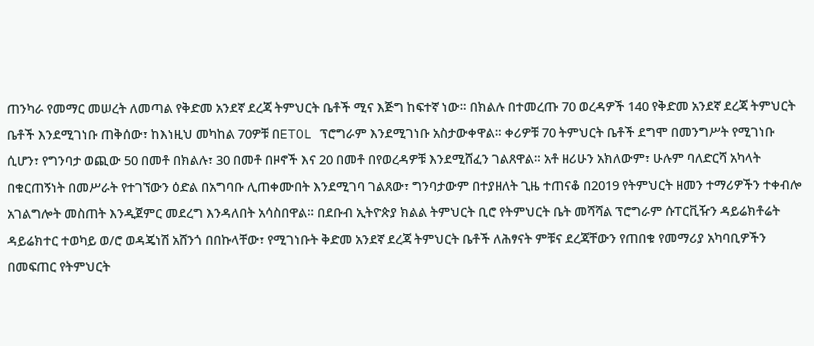ጠንካራ የመማር መሠረት ለመጣል የቅድመ አንደኛ ደረጃ ትምህርት ቤቶች ሚና እጅግ ከፍተኛ ነው። በክልሉ በተመረጡ 70 ወረዳዎች 140 የቅድመ አንደኛ ደረጃ ትምህርት ቤቶች እንደሚገነቡ ጠቅሰው፣ ከእነዚህ መካከል 70ዎቹ በETOL ፕሮግራም እንደሚገነቡ አስታውቀዋል። ቀሪዎቹ 70 ትምህርት ቤቶች ደግሞ በመንግሥት የሚገነቡ ሲሆን፣ የግንባታ ወጪው 50 በመቶ በክልሉ፣ 30 በመቶ በዞኖች እና 20 በመቶ በየወረዳዎቹ እንደሚሸፈን ገልጸዋል። አቶ ዘሪሁን አክለውም፣ ሁሉም ባለድርሻ አካላት በቁርጠኝነት በመሥራት የተገኘውን ዕድል በአግባቡ ሊጠቀሙበት እንደሚገባ ገልጸው፣ ግንባታውም በተያዘለት ጊዜ ተጠናቆ በ2019 የትምህርት ዘመን ተማሪዎችን ተቀብሎ አገልግሎት መስጠት እንዲጀምር መደረግ እንዳለበት አሳስበዋል። በደቡብ ኢትዮጵያ ክልል ትምህርት ቢሮ የትምህርት ቤት መሻሻል ፕሮግራም ሱፐርቪዥን ዳይሬክቶሬት ዳይሬክተር ተወካይ ወ/ሮ ወዳጄነሽ አሸንጎ በበኩላቸው፣ የሚገነቡት ቅድመ አንደኛ ደረጃ ትምህርት ቤቶች ለሕፃናት ምቹና ደረጃቸውን የጠበቁ የመማሪያ አካባቢዎችን በመፍጠር የትምህርት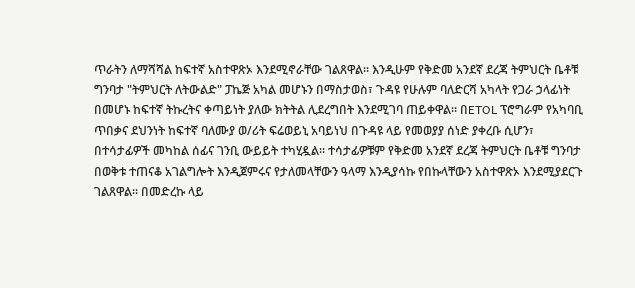ጥራትን ለማሻሻል ከፍተኛ አስተዋጽኦ እንደሚኖራቸው ገልጸዋል። እንዲሁም የቅድመ አንደኛ ደረጃ ትምህርት ቤቶቹ ግንባታ "ትምህርት ለትውልድ" ፓኬጅ አካል መሆኑን በማስታወስ፣ ጉዳዩ የሁሉም ባለድርሻ አካላት የጋራ ኃላፊነት በመሆኑ ከፍተኛ ትኩረትና ቀጣይነት ያለው ክትትል ሊደረግበት እንደሚገባ ጠይቀዋል። በETOL ፕሮግራም የአካባቢ ጥበቃና ደህንነት ከፍተኛ ባለሙያ ወ/ሪት ፍሬወይኒ አባይነህ በጉዳዩ ላይ የመወያያ ሰነድ ያቀረቡ ሲሆን፣ በተሳታፊዎች መካከል ሰፊና ገንቢ ውይይት ተካሂዷል። ተሳታፊዎቹም የቅድመ አንደኛ ደረጃ ትምህርት ቤቶቹ ግንባታ በወቅቱ ተጠናቆ አገልግሎት እንዲጀምሩና የታለመላቸውን ዓላማ እንዲያሳኩ የበኩላቸውን አስተዋጽኦ እንደሚያደርጉ ገልጸዋል። በመድረኩ ላይ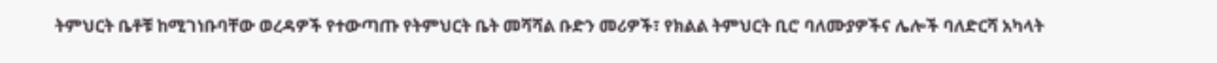ትምህርት ቤቶቹ ከሚገነቡባቸው ወረዳዎች የተውጣጡ የትምህርት ቤት መሻሻል ቡድን መሪዎች፣ የክልል ትምህርት ቢሮ ባለሙያዎችና ሌሎች ባለድርሻ አካላት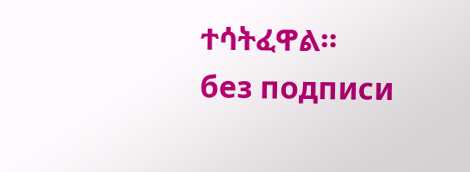ተሳትፈዋል።
без подписи